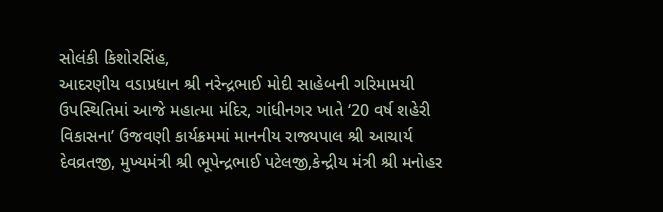સોલંકી કિશોરસિંહ,
આદરણીય વડાપ્રધાન શ્રી નરેન્દ્રભાઈ મોદી સાહેબની ગરિમામયી ઉપસ્થિતિમાં આજે મહાત્મા મંદિર, ગાંધીનગર ખાતે ‘20 વર્ષ શહેરી વિકાસના’ ઉજવણી કાર્યક્રમમાં માનનીય રાજ્યપાલ શ્રી આચાર્ય દેવવ્રતજી, મુખ્યમંત્રી શ્રી ભૂપેન્દ્રભાઈ પટેલજી,કેન્દ્રીય મંત્રી શ્રી મનોહર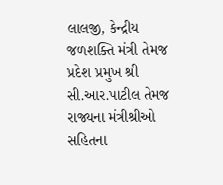લાલજી, કેન્દ્રીય જળશક્તિ મંત્રી તેમજ પ્રદેશ પ્રમુખ શ્રી સી.આર.પાટીલ તેમજ રાજ્યના મંત્રીશ્રીઓ સહિતના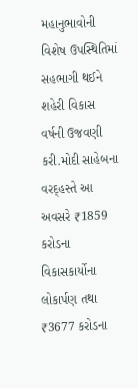મહાનુભાવોની વિશેષ ઉપસ્થિતિમાં સહભાગી થઈને શહેરી વિકાસ વર્ષની ઉજવણી કરી.મોદી સાહેબના વરદ્હસ્તે આ અવસરે ₹1859 કરોડના વિકાસકાર્યોના લોકાર્પણ તથા ₹3677 કરોડના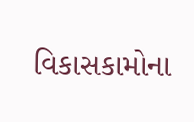વિકાસકામોના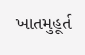ખાતમુહૂર્ત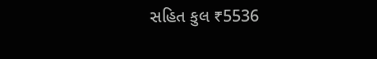સહિત કુલ ₹5536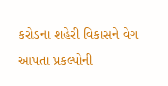કરોડના શહેરી વિકાસને વેગ આપતા પ્રકલ્પોની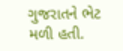ગુજરાતને ભેટ મળી હતી.